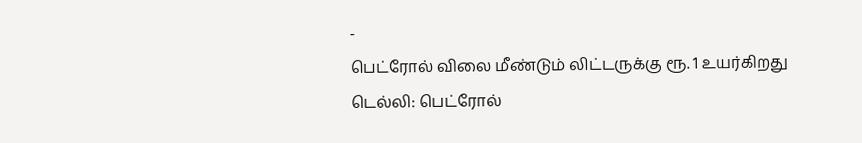-
பெட்ரோல் விலை மீண்டும் லிட்டருக்கு ரூ. 1 உயர்கிறது
டெல்லி: பெட்ரோல்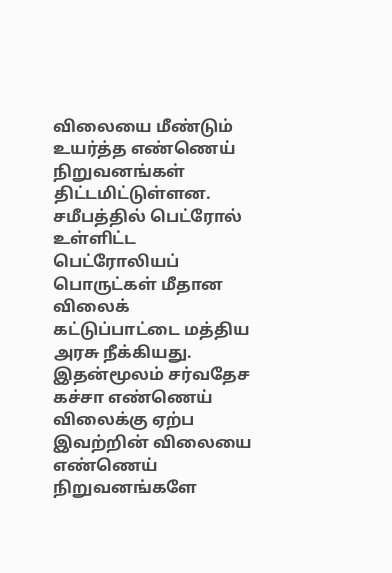விலையை மீண்டும் உயர்த்த எண்ணெய் நிறுவனங்கள் திட்டமிட்டுள்ளன.
சமீபத்தில் பெட்ரோல் உள்ளிட்ட பெட்ரோலியப் பொருட்கள் மீதான விலைக் கட்டுப்பாட்டை மத்திய அரசு நீக்கியது. இதன்மூலம் சர்வதேச கச்சா எண்ணெய் விலைக்கு ஏற்ப இவற்றின் விலையை எண்ணெய் நிறுவனங்களே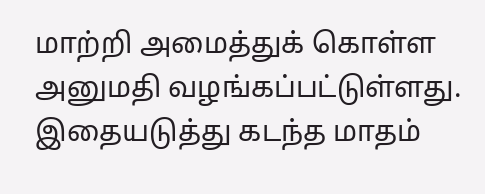மாற்றி அமைத்துக் கொள்ள அனுமதி வழங்கப்பட்டுள்ளது.
இதையடுத்து கடந்த மாதம்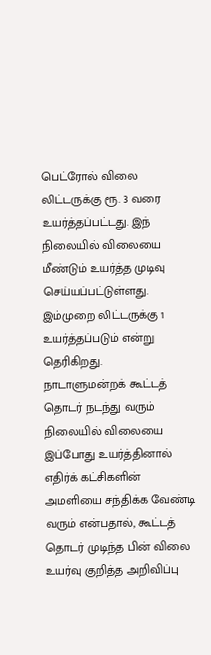பெட்ரோல் விலை லிட்டருக்கு ரூ. 3 வரை உயர்த்தப்பட்டது. இந் நிலையில் விலையை மீண்டும் உயர்த்த முடிவு செய்யப்பட்டுள்ளது.
இம்முறை லிட்டருக்கு 1 உயர்த்தப்படும் என்று தெரிகிறது.
நாடாளுமன்றக் கூட்டத் தொடர் நடந்து வரும் நிலையில் விலையை இப்போது உயர்த்தினால் எதிர்க் கட்சிகளின் அமளியை சந்திக்க வேண்டி வரும் என்பதால், கூட்டத் தொடர் முடிந்த பின் விலை உயர்வு குறித்த அறிவிப்பு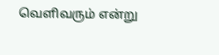வெளிவரும் என்று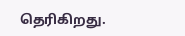தெரிகிறது.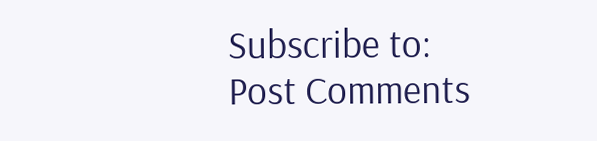Subscribe to:
Post Comments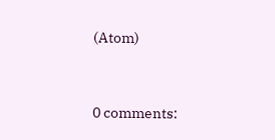(Atom)


0 comments: